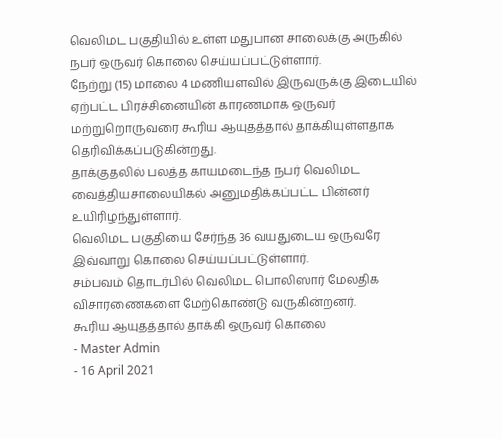வெலிமட பகுதியில் உள்ள மதுபான சாலைக்கு அருகில் நபர் ஒருவர் கொலை செய்யப்பட்டுள்ளார்.
நேற்று (15) மாலை 4 மணியளவில் இருவருக்கு இடையில் ஏற்பட்ட பிரச்சினையின் காரணமாக ஒருவர் மற்றுறொருவரை கூரிய ஆயுதத்தால் தாக்கியுள்ளதாக தெரிவிக்கப்படுகின்றது.
தாக்குதலில் பலத்த காயமடைந்த நபர் வெலிமட வைத்தியசாலையிகல் அனுமதிக்கப்பட்ட பின்னர் உயிரிழந்துள்ளார்.
வெலிமட பகுதியை சேர்ந்த 36 வயதுடைய ஒருவரே இவ்வாறு கொலை செய்யப்பட்டுள்ளார்.
சம்பவம் தொடர்பில் வெலிமட பொலிஸார் மேலதிக விசாரணைகளை மேற்கொண்டு வருகின்றனர்.
கூரிய ஆயுதத்தால் தாக்கி ஒருவர் கொலை
- Master Admin
- 16 April 2021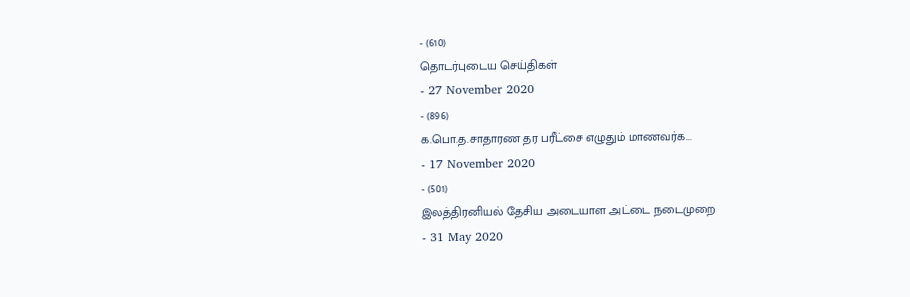- (610)
தொடர்புடைய செய்திகள்
- 27 November 2020
- (896)
க.பொ.த.சாதாரண தர பரீட்சை எழுதும் மாணவர்க...
- 17 November 2020
- (501)
இலத்திரனியல் தேசிய அடையாள அட்டை நடைமுறை
- 31 May 2020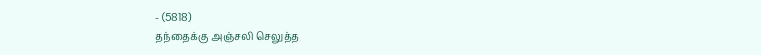- (5818)
தந்தைக்கு அஞ்சலி செலுத்த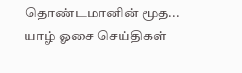தொண்டமானின் மூத...
யாழ் ஓசை செய்திகள்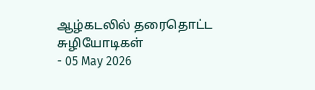ஆழ்கடலில் தரைதொட்ட சுழியோடிகள்
- 05 May 2026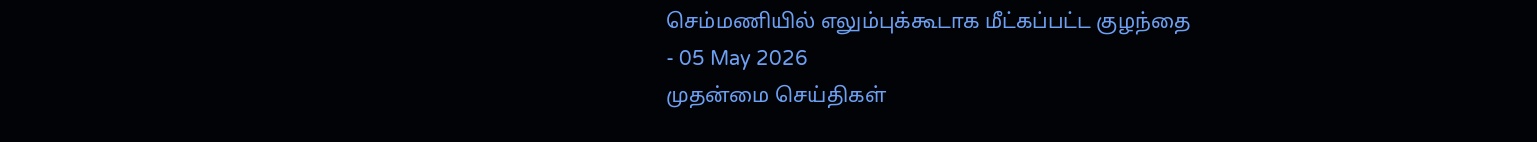செம்மணியில் எலும்புக்கூடாக மீட்கப்பட்ட குழந்தை
- 05 May 2026
முதன்மை செய்திகள்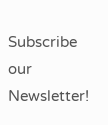Subscribe our Newsletter!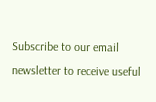Subscribe to our email newsletter to receive useful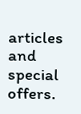articles and special offers.